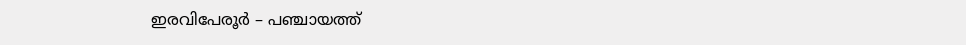ഇരവിപേരൂർ – പഞ്ചായത്ത്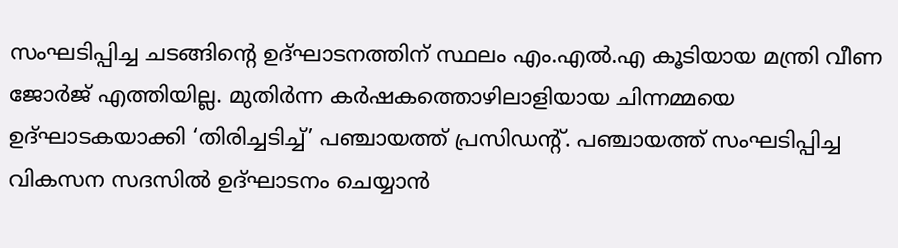സംഘടിപ്പിച്ച ചടങ്ങിന്റെ ഉദ്ഘാടനത്തിന് സ്ഥലം എം.എൽ.എ കൂടിയായ മന്ത്രി വീണ ജോർജ് എത്തിയില്ല. മുതിർന്ന കർഷകത്തൊഴിലാളിയായ ചിന്നമ്മയെ ഉദ്ഘാടകയാക്കി ‘തിരിച്ചടിച്ച്’ പഞ്ചായത്ത് പ്രസിഡന്റ്. പഞ്ചായത്ത് സംഘടിപ്പിച്ച വികസന സദസിൽ ഉദ്ഘാടനം ചെയ്യാൻ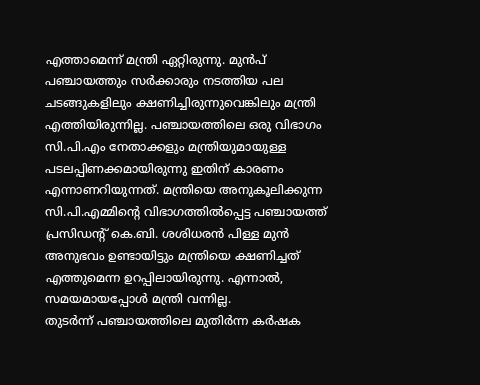എത്താമെന്ന് മന്ത്രി ഏറ്റിരുന്നു. മുൻപ് പഞ്ചായത്തും സർക്കാരും നടത്തിയ പല ചടങ്ങുകളിലും ക്ഷണിച്ചിരുന്നുവെങ്കിലും മന്ത്രി എത്തിയിരുന്നില്ല. പഞ്ചായത്തിലെ ഒരു വിഭാഗം സി.പി.എം നേതാക്കളും മന്ത്രിയുമായുള്ള പടലപ്പിണക്കമായിരുന്നു ഇതിന് കാരണം എന്നാണറിയുന്നത്. മന്ത്രിയെ അനുകൂലിക്കുന്ന സി.പി.എമ്മിന്റെ വിഭാഗത്തിൽപ്പെട്ട പഞ്ചായത്ത് പ്രസിഡന്റ് കെ.ബി. ശശിധരൻ പിള്ള മുൻ അനുഭവം ഉണ്ടായിട്ടും മന്ത്രിയെ ക്ഷണിച്ചത് എത്തുമെന്ന ഉറപ്പിലായിരുന്നു. എന്നാൽ, സമയമായപ്പോൾ മന്ത്രി വന്നില്ല.
തുടർന്ന് പഞ്ചായത്തിലെ മുതിർന്ന കർഷക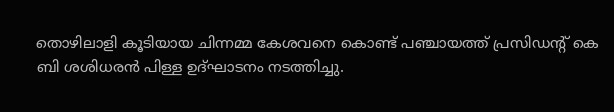തൊഴിലാളി കൂടിയായ ചിന്നമ്മ കേശവനെ കൊണ്ട് പഞ്ചായത്ത് പ്രസിഡന്റ് കെ ബി ശശിധരൻ പിള്ള ഉദ്ഘാടനം നടത്തിച്ചു.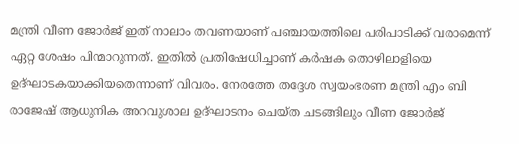മന്ത്രി വീണ ജോർജ് ഇത് നാലാം തവണയാണ് പഞ്ചായത്തിലെ പരിപാടിക്ക് വരാമെന്ന് ഏറ്റ ശേഷം പിന്മാറുന്നത്. ഇതിൽ പ്രതിഷേധിച്ചാണ് കർഷക തൊഴിലാളിയെ ഉദ്ഘാടകയാക്കിയതെന്നാണ് വിവരം. നേരത്തേ തദ്ദേശ സ്വയംഭരണ മന്ത്രി എം ബി രാജേഷ് ആധുനിക അറവുശാല ഉദ്ഘാടനം ചെയ്ത ചടങ്ങിലും വീണ ജോർജ്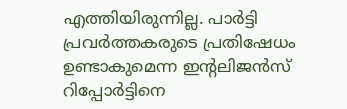എത്തിയിരുന്നില്ല. പാർട്ടി പ്രവർത്തകരുടെ പ്രതിഷേധം ഉണ്ടാകുമെന്ന ഇന്റലിജൻസ് റിപ്പോർട്ടിനെ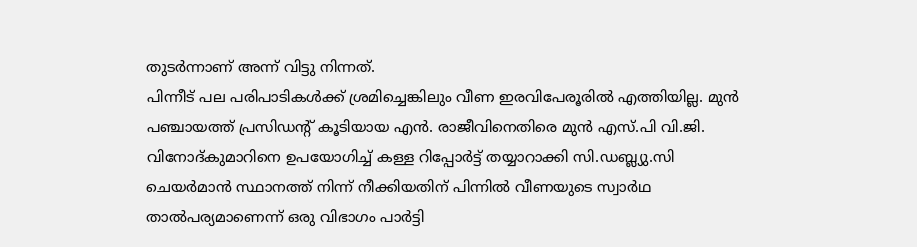തുടർന്നാണ് അന്ന് വിട്ടു നിന്നത്.
പിന്നീട് പല പരിപാടികൾക്ക് ശ്രമിച്ചെങ്കിലും വീണ ഇരവിപേരൂരിൽ എത്തിയില്ല. മുൻ പഞ്ചായത്ത് പ്രസിഡന്റ് കൂടിയായ എൻ. രാജീവിനെതിരെ മുൻ എസ്.പി വി.ജി. വിനോദ്കുമാറിനെ ഉപയോഗിച്ച് കള്ള റിപ്പോർട്ട് തയ്യാറാക്കി സി.ഡബ്ല്യു.സി ചെയർമാൻ സ്ഥാനത്ത് നിന്ന് നീക്കിയതിന് പിന്നിൽ വീണയുടെ സ്വാർഥ താൽപര്യമാണെന്ന് ഒരു വിഭാഗം പാർട്ടി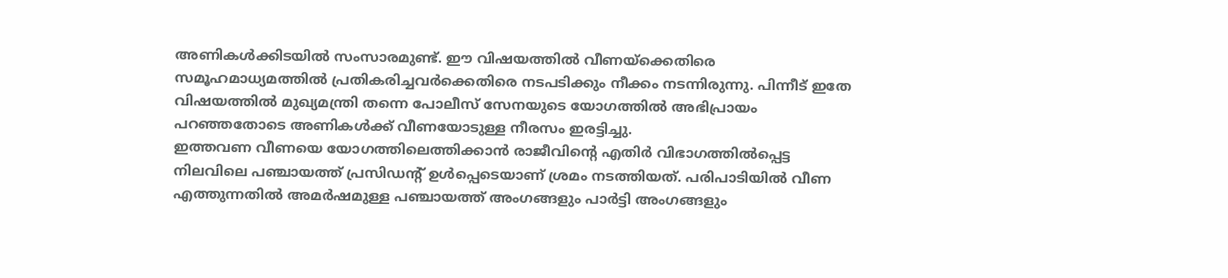അണികൾക്കിടയിൽ സംസാരമുണ്ട്. ഈ വിഷയത്തിൽ വീണയ്ക്കെതിരെ സമൂഹമാധ്യമത്തിൽ പ്രതികരിച്ചവർക്കെതിരെ നടപടിക്കും നീക്കം നടന്നിരുന്നു. പിന്നീട് ഇതേ വിഷയത്തിൽ മുഖ്യമന്ത്രി തന്നെ പോലീസ് സേനയുടെ യോഗത്തിൽ അഭിപ്രായം പറഞ്ഞതോടെ അണികൾക്ക് വീണയോടുള്ള നീരസം ഇരട്ടിച്ചു.
ഇത്തവണ വീണയെ യോഗത്തിലെത്തിക്കാൻ രാജീവിന്റെ എതിർ വിഭാഗത്തിൽപ്പെട്ട നിലവിലെ പഞ്ചായത്ത് പ്രസിഡന്റ് ഉൾപ്പെടെയാണ് ശ്രമം നടത്തിയത്. പരിപാടിയിൽ വീണ എത്തുന്നതിൽ അമർഷമുള്ള പഞ്ചായത്ത് അംഗങ്ങളും പാർട്ടി അംഗങ്ങളും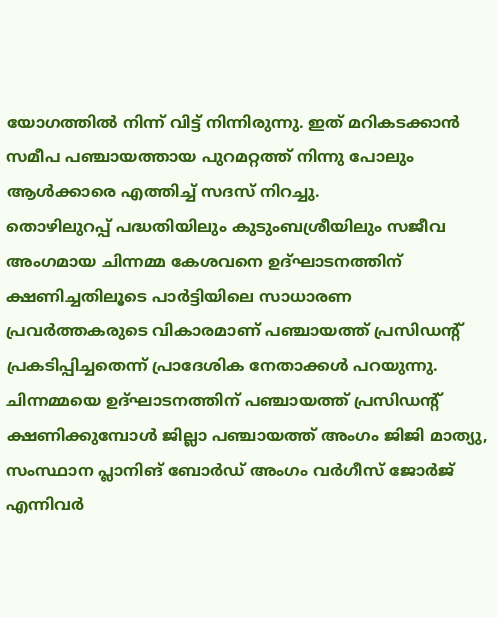യോഗത്തിൽ നിന്ന് വിട്ട് നിന്നിരുന്നു. ഇത് മറികടക്കാൻ സമീപ പഞ്ചായത്തായ പുറമറ്റത്ത് നിന്നു പോലും ആൾക്കാരെ എത്തിച്ച് സദസ് നിറച്ചു.
തൊഴിലുറപ്പ് പദ്ധതിയിലും കുടുംബശ്രീയിലും സജീവ അംഗമായ ചിന്നമ്മ കേശവനെ ഉദ്ഘാടനത്തിന് ക്ഷണിച്ചതിലൂടെ പാർട്ടിയിലെ സാധാരണ പ്രവർത്തകരുടെ വികാരമാണ് പഞ്ചായത്ത് പ്രസിഡന്റ് പ്രകടിപ്പിച്ചതെന്ന് പ്രാദേശിക നേതാക്കൾ പറയുന്നു. ചിന്നമ്മയെ ഉദ്ഘാടനത്തിന് പഞ്ചായത്ത് പ്രസിഡന്റ് ക്ഷണിക്കുമ്പോൾ ജില്ലാ പഞ്ചായത്ത് അംഗം ജിജി മാത്യു, സംസ്ഥാന പ്ലാനിങ് ബോർഡ് അംഗം വർഗീസ് ജോർജ് എന്നിവർ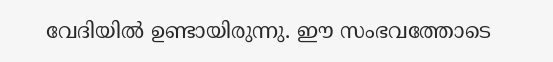വേദിയിൽ ഉണ്ടായിരുന്നു. ഈ സംഭവത്തോടെ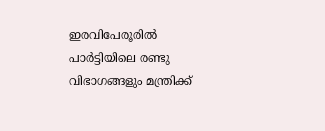ഇരവിപേരൂരിൽ പാർട്ടിയിലെ രണ്ടു വിഭാഗങ്ങളും മന്ത്രിക്ക്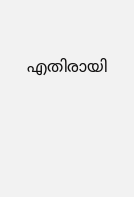എതിരായി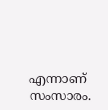എന്നാണ് സംസാരം.